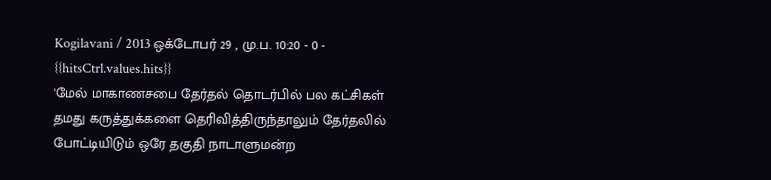Kogilavani / 2013 ஒக்டோபர் 29 , மு.ப. 10:20 - 0 - {{hitsCtrl.values.hits}}
'மேல் மாகாணசபை தேர்தல் தொடர்பில் பல கட்சிகள் தமது கருத்துக்களை தெரிவித்திருந்தாலும் தேர்தலில் போட்டியிடும் ஒரே தகுதி நாடாளுமன்ற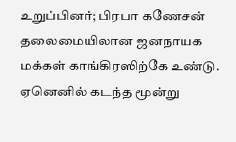உறுப்பினர்; பிரபா கணேசன் தலைமையிலான ஜனநாயக மக்கள் காங்கிரஸிற்கே உண்டு. ஏனெனில் கடந்த மூன்று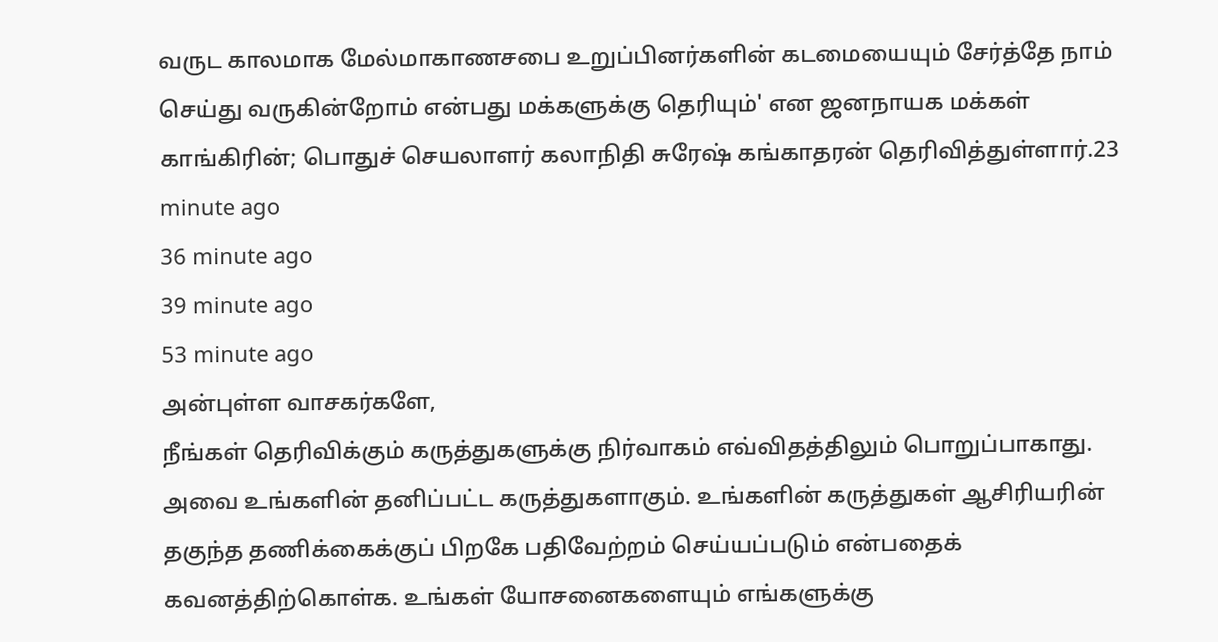வருட காலமாக மேல்மாகாணசபை உறுப்பினர்களின் கடமையையும் சேர்த்தே நாம் செய்து வருகின்றோம் என்பது மக்களுக்கு தெரியும்' என ஜனநாயக மக்கள் காங்கிரின்; பொதுச் செயலாளர் கலாநிதி சுரேஷ் கங்காதரன் தெரிவித்துள்ளார்.23 minute ago
36 minute ago
39 minute ago
53 minute ago
அன்புள்ள வாசகர்களே,
நீங்கள் தெரிவிக்கும் கருத்துகளுக்கு நிர்வாகம் எவ்விதத்திலும் பொறுப்பாகாது. அவை உங்களின் தனிப்பட்ட கருத்துகளாகும். உங்களின் கருத்துகள் ஆசிரியரின் தகுந்த தணிக்கைக்குப் பிறகே பதிவேற்றம் செய்யப்படும் என்பதைக் கவனத்திற்கொள்க. உங்கள் யோசனைகளையும் எங்களுக்கு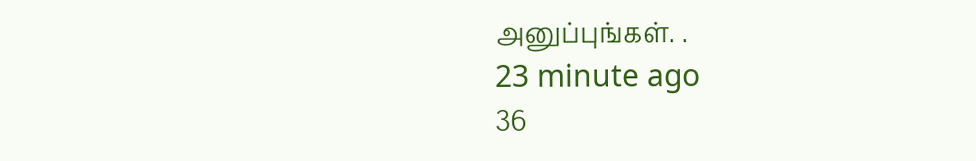அனுப்புங்கள். .
23 minute ago
36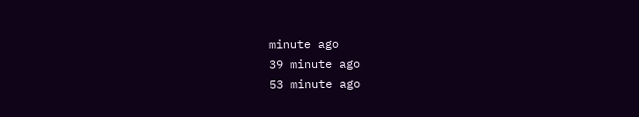minute ago
39 minute ago
53 minute ago